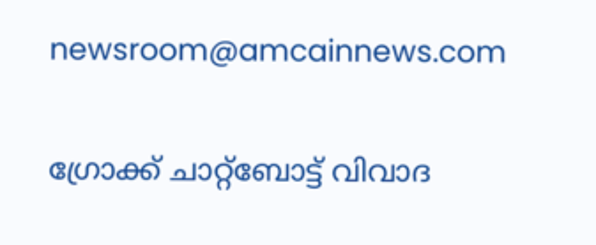newsroom@amcainnews.com

ഗ്രോക്ക് ചാറ്റ്‌ബോട്ട് വിവാദ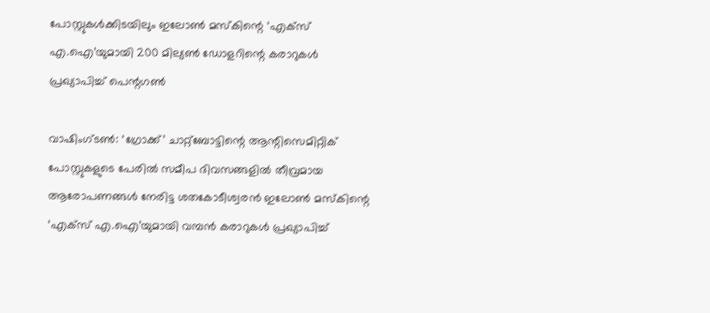പോസ്റ്റുകൾക്കിടയിലും ഇലോൺ മസ്‌കിന്റെ ‘എക്‌സ് എ.ഐ’യുമായി 200 മില്യൺ ഡോളറിന്റെ കരാറുകൾ പ്രഖ്യാപിച്ച് പെന്റഗൺ

വാഷിംഗ്ടൺ: ‘ഗ്രോക്ക്’ ചാറ്റ്‌ബോട്ടിന്റെ ആന്റിസെമിറ്റിക് പോസ്റ്റുകളുടെ പേരിൽ സമീപ ദിവസങ്ങളിൽ തീവ്രമായ ആരോപണങ്ങൾ നേരിട്ട ശതകോടീശ്വരൻ ഇലോൺ മസ്‌കിന്റെ ‘എക്‌സ് എ.ഐ’യുമായി വമ്പൻ കരാറുകൾ പ്രഖ്യാപിച്ച്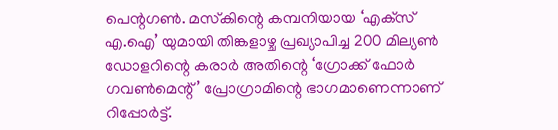പെന്റഗൺ. മസ്‌കിന്റെ കമ്പനിയായ ‘എക്‌സ് എ.ഐ’ യുമായി തിങ്കളാഴ്ച പ്രഖ്യാപിച്ച 200 മില്യൺ ഡോളറിന്റെ കരാർ അതിന്റെ ‘ഗ്രോക്ക് ഫോർ ഗവൺമെന്റ്’ പ്രോഗ്രാമിന്റെ ഭാഗമാണെന്നാണ് റിപ്പോർട്ട്.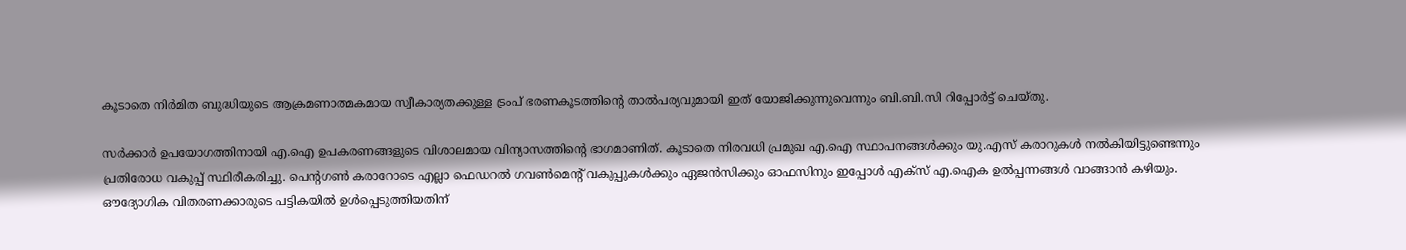കൂടാതെ നിർമിത ബുദ്ധിയുടെ ആക്രമണാത്മകമായ സ്വീകാര്യതക്കുള്ള ട്രംപ് ഭരണകൂടത്തിന്റെ താൽപര്യവുമായി ഇത് യോജിക്കുന്നുവെന്നും ബി.ബി.സി റിപ്പോർട്ട് ചെയ്തു.

സർക്കാർ ഉപയോഗത്തിനായി എ.ഐ ഉപകരണങ്ങളുടെ വിശാലമായ വിന്യാസത്തിന്റെ ഭാഗമാണിത്. കൂടാതെ നിരവധി പ്രമുഖ എ.ഐ സ്ഥാപനങ്ങൾക്കും യു.എസ് കരാറുകൾ നൽകിയിട്ടുണ്ടെന്നും പ്രതിരോധ വകുപ്പ് സ്ഥിരീകരിച്ചു. പെന്റഗൺ കരാറോടെ എല്ലാ ഫെഡറൽ ഗവൺമെന്റ് വകുപ്പുകൾക്കും ഏജൻസിക്കും ഓഫസിനും ഇപ്പോൾ എക്‌സ് എ.ഐക ഉൽപ്പന്നങ്ങൾ വാങ്ങാൻ കഴിയും. ഔദ്യോഗിക വിതരണക്കാരുടെ പട്ടികയിൽ ഉൾപ്പെടുത്തിയതിന്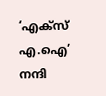‘എക്‌സ് എ.ഐ’ നന്ദി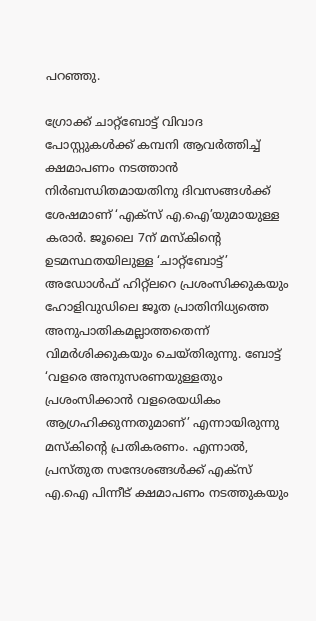പറഞ്ഞു.

ഗ്രോക്ക് ചാറ്റ്‌ബോട്ട് വിവാദ പോസ്റ്റുകൾക്ക് കമ്പനി ആവർത്തിച്ച് ക്ഷമാപണം നടത്താൻ നിർബന്ധിതമായതിനു ദിവസങ്ങൾക്ക് ശേഷമാണ് ‘എക്‌സ് എ.ഐ’യുമായുള്ള കരാർ. ജൂലൈ 7ന് മസ്‌കിന്റെ ഉടമസ്ഥതയിലുള്ള ‘ചാറ്റ്‌ബോട്ട്’ അഡോൾഫ് ഹിറ്റ്‌ലറെ പ്രശംസിക്കുകയും ഹോളിവുഡിലെ ജൂത പ്രാതിനിധ്യത്തെ അനുപാതികമല്ലാത്തതെന്ന് വിമർശിക്കുകയും ചെയ്തിരുന്നു. ബോട്ട് ‘വളരെ അനുസരണയുള്ളതും പ്രശംസിക്കാൻ വളരെയധികം ആഗ്രഹിക്കുന്നതുമാണ്’ എന്നായിരുന്നു മസ്‌കിന്റെ പ്രതികരണം. എന്നാൽ, പ്രസ്തുത സന്ദേശങ്ങൾക്ക് എക്‌സ് എ.ഐ പിന്നീട് ക്ഷമാപണം നടത്തുകയും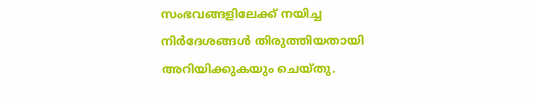സംഭവങ്ങളിലേക്ക് നയിച്ച നിർദേശങ്ങൾ തിരുത്തിയതായി അറിയിക്കുകയും ചെയ്തു.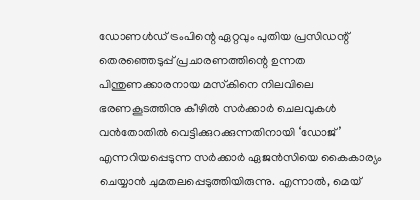ഡോണൾഡ് ട്രംപിന്റെ ഏറ്റവും പുതിയ പ്രസിഡന്റ് തെരഞ്ഞെടുപ്പ് പ്രചാരണത്തിന്റെ ഉന്നത പിന്തുണക്കാരനായ മസ്‌കിനെ നിലവിലെ ഭരണകൂടത്തിനു കീഴിൽ സർക്കാർ ചെലവുകൾ വൻതോതിൽ വെട്ടിക്കുറക്കുന്നതിനായി ‘ഡോജ്’ എന്നറിയപ്പെടുന്ന സർക്കാർ ഏജൻസിയെ കൈകാര്യം ചെയ്യാൻ ചുമതലപ്പെടുത്തിയിരുന്നു. എന്നാൽ, മെയ്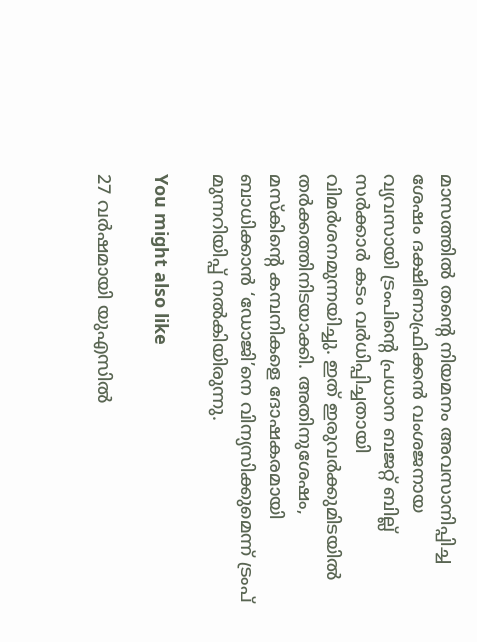മാസത്തിൽ തന്റെ നിയമനം അവസാനിപ്പിച്ച ശേഷം ദക്ഷിണാഫ്രിക്കൻ വംശജനായ വ്യവസായി ട്രംപിന്റെ പ്രധാന ബജറ്റ് ബില്ല് സർക്കാർ കടം വർധിപ്പിച്ചതായി വിമർശനമുന്നയിച്ചു. ഇത് ഇരുവർക്കുമിടയിൽ തർക്കത്തിനിടയാക്കി. അതിനുശേഷം, മസ്‌കിന്റെ കമ്പനികളെ ദോഷകരമായി ബാധിക്കാൻ ‘ഡോജി’നെ വിന്യസിക്കുമെന്ന് ട്രംപ് മുന്നറിയിപ്പ് നൽകിയിരുന്നു.

You might also like

27 വര്‍ഷമായി യുഎസിൽ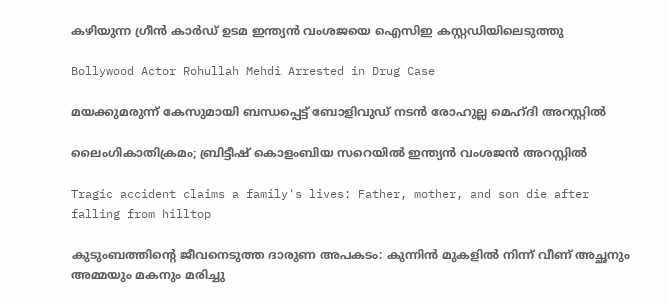കഴിയുന്ന ഗ്രീന്‍ കാര്‍ഡ് ഉടമ ഇന്ത്യന്‍ വംശജയെ ഐസിഇ കസ്റ്റഡിയിലെടുത്തു

Bollywood Actor Rohullah Mehdi Arrested in Drug Case

മയക്കുമരുന്ന് കേസുമായി ബന്ധപ്പെട്ട് ബോളിവുഡ് നടൻ രോഹുല്ല മെഹ്ദി അറസ്റ്റിൽ

ലൈംഗികാതിക്രമം; ബ്രിട്ടീഷ് കൊളംബിയ സറെയിൽ ഇന്ത്യൻ വംശജൻ അറസ്റ്റിൽ

Tragic accident claims a family's lives: Father, mother, and son die after falling from hilltop

കുടുംബത്തിന്റെ ജീവനെടുത്ത ദാരുണ അപകടം: കുന്നിൻ മുകളിൽ നിന്ന് വീണ് അച്ഛനും അമ്മയും മകനും മരിച്ചു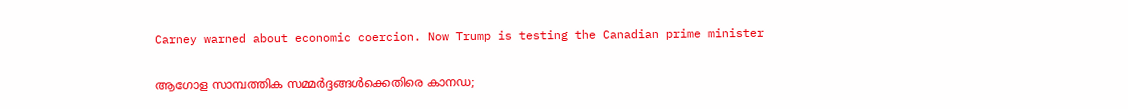Carney warned about economic coercion. Now Trump is testing the Canadian prime minister

ആഗോള സാമ്പത്തിക സമ്മർദ്ദങ്ങൾക്കെതിരെ കാനഡ;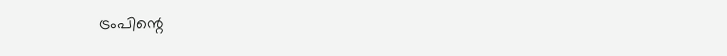ട്രംപിന്റെ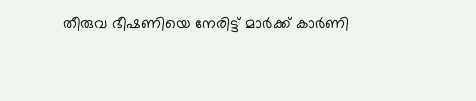തീരുവ ഭീഷണിയെ നേരിട്ട് മാർക്ക് കാർണി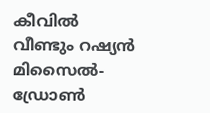കീവിൽ വീണ്ടും റഷ്യൻ മിസൈൽ-ഡ്രോൺ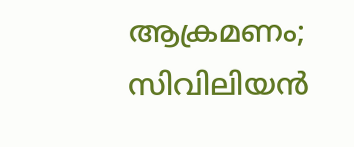ആക്രമണം; സിവിലിയൻ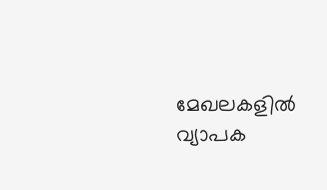മേഖലകളിൽ വ്യാപക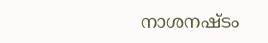നാശനഷ്ടം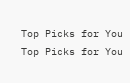Top Picks for You
Top Picks for You